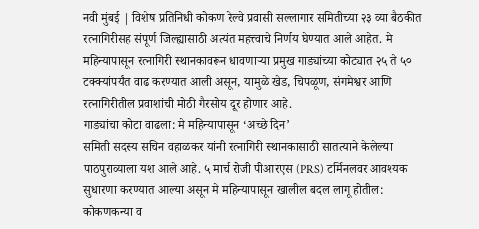नवी मुंबई | विशेष प्रतिनिधी कोकण रेल्वे प्रवासी सल्लागार समितीच्या २३ व्या बैठकीत रत्नागिरीसह संपूर्ण जिल्ह्यासाठी अत्यंत महत्त्वाचे निर्णय घेण्यात आले आहेत. मे महिन्यापासून रत्नागिरी स्थानकावरून धावणाऱ्या प्रमुख गाड्यांच्या कोट्यात २५ ते ५० टक्क्यांपर्यंत वाढ करण्यात आली असून, यामुळे खेड, चिपळूण, संगमेश्वर आणि रत्नागिरीतील प्रवाशांची मोठी गैरसोय दूर होणार आहे.
गाड्यांचा कोटा वाढला: मे महिन्यापासून ‘अच्छे दिन’
समिती सदस्य सचिन वहाळकर यांनी रत्नागिरी स्थानकासाठी सातत्याने केलेल्या पाठपुराव्याला यश आले आहे. ५ मार्च रोजी पीआरएस (PRS) टर्मिनलवर आवश्यक सुधारणा करण्यात आल्या असून मे महिन्यापासून खालील बदल लागू होतील:
कोकणकन्या व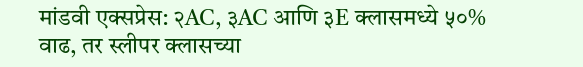मांडवी एक्सप्रेस: २AC, ३AC आणि ३E क्लासमध्ये ५०% वाढ, तर स्लीपर क्लासच्या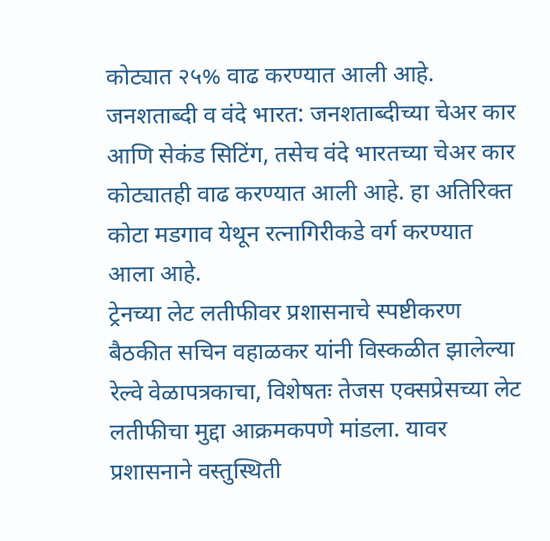कोट्यात २५% वाढ करण्यात आली आहे.
जनशताब्दी व वंदे भारत: जनशताब्दीच्या चेअर कार आणि सेकंड सिटिंग, तसेच वंदे भारतच्या चेअर कार कोट्यातही वाढ करण्यात आली आहे. हा अतिरिक्त कोटा मडगाव येथून रत्नागिरीकडे वर्ग करण्यात आला आहे.
ट्रेनच्या लेट लतीफीवर प्रशासनाचे स्पष्टीकरण
बैठकीत सचिन वहाळकर यांनी विस्कळीत झालेल्या रेल्वे वेळापत्रकाचा, विशेषतः तेजस एक्सप्रेसच्या लेट लतीफीचा मुद्दा आक्रमकपणे मांडला. यावर प्रशासनाने वस्तुस्थिती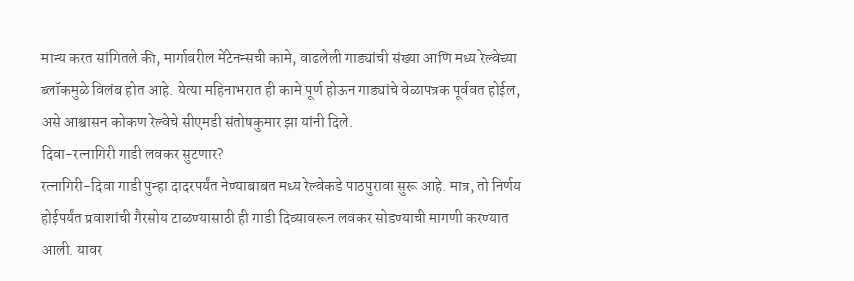मान्य करत सांगितले की, मार्गावरील मेंटेनन्सची कामे, वाढलेली गाड्यांची संख्या आणि मध्य रेल्वेच्या ब्लॉकमुळे विलंब होत आहे. येत्या महिनाभरात ही कामे पूर्ण होऊन गाड्यांचे वेळापत्रक पूर्ववत होईल, असे आश्वासन कोकण रेल्वेचे सीएमडी संतोषकुमार झा यांनी दिले.
दिवा-रत्नागिरी गाडी लवकर सुटणार?
रत्नागिरी-दिवा गाडी पुन्हा दादरपर्यंत नेण्याबाबत मध्य रेल्वेकडे पाठपुरावा सुरू आहे. मात्र, तो निर्णय होईपर्यंत प्रवाशांची गैरसोय टाळण्यासाठी ही गाडी दिव्यावरून लवकर सोडण्याची मागणी करण्यात आली. यावर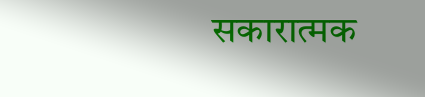सकारात्मक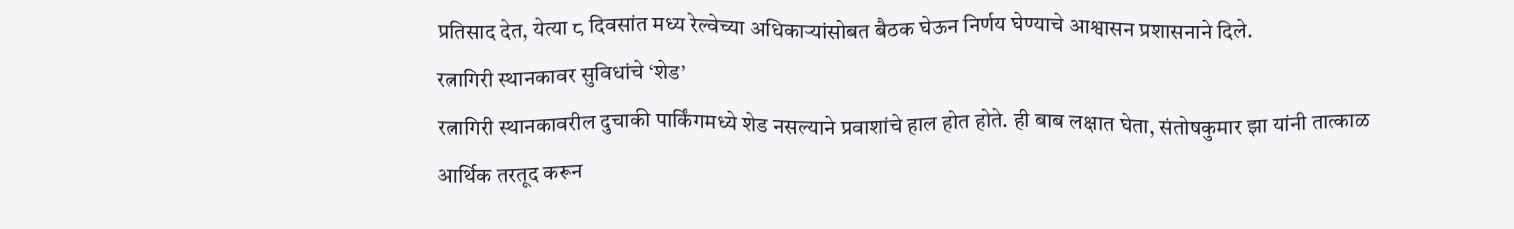प्रतिसाद देत, येत्या ८ दिवसांत मध्य रेल्वेच्या अधिकाऱ्यांसोबत बैठक घेऊन निर्णय घेण्याचे आश्वासन प्रशासनाने दिले.
रत्नागिरी स्थानकावर सुविधांचे ‘शेड’
रत्नागिरी स्थानकावरील दुचाकी पार्किंगमध्ये शेड नसल्याने प्रवाशांचे हाल होत होते. ही बाब लक्षात घेता, संतोषकुमार झा यांनी तात्काळ आर्थिक तरतूद करून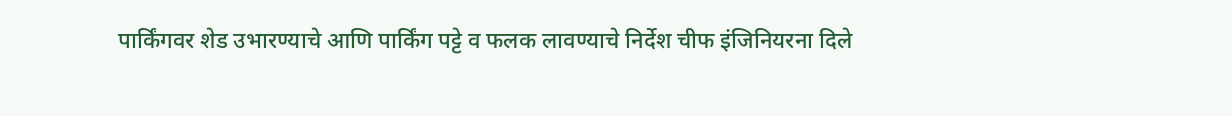पार्किंगवर शेड उभारण्याचे आणि पार्किंग पट्टे व फलक लावण्याचे निर्देश चीफ इंजिनियरना दिले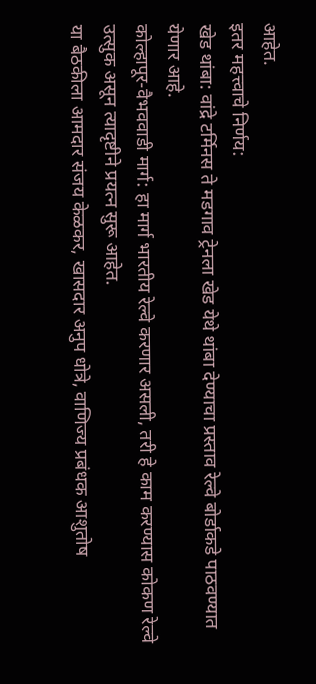आहेत.
इतर महत्त्वाचे निर्णय:
खेड थांबा: वांद्रे टर्मिनस ते मडगाव ट्रेनला खेड येथे थांबा देण्याचा प्रस्ताव रेल्वे बोर्डाकडे पाठवण्यात येणार आहे.
कोल्हापूर-वैभववाडी मार्ग: हा मार्ग भारतीय रेल्वे करणार असली, तरी हे काम करण्यास कोकण रेल्वे उत्सुक असून त्यादृष्टीने प्रयत्न सुरू आहेत.
या बैठकीला आमदार संजय केळकर, खासदार अनुप धोत्रे, वाणिज्य प्रबंधक आशुतोष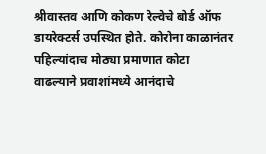श्रीवास्तव आणि कोकण रेल्वेचे बोर्ड ऑफ डायरेक्टर्स उपस्थित होते. कोरोना काळानंतर पहिल्यांदाच मोठ्या प्रमाणात कोटा वाढल्याने प्रवाशांमध्ये आनंदाचे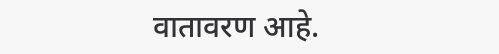वातावरण आहे.